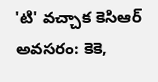'టి' వచ్చాక కెసిఆర్ అవసరం: కెకె,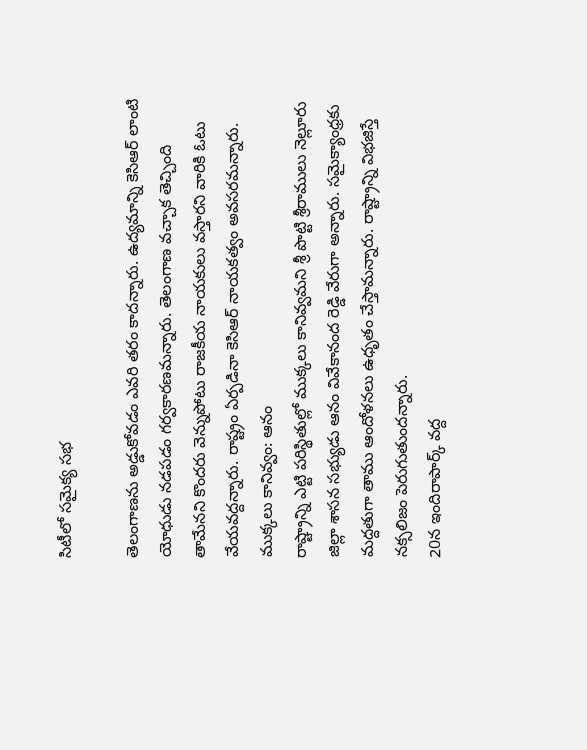సిటీలో సమైక్య సభ

తెలంగాణను అడ్డుకోవడం ఎవరి తరం కాదన్నారు. ఉద్యమాన్ని కెసిఆర్ లాంటి యోధుడు నడపడం గర్వకారణమన్నారు. తెలంగాణ వచ్చాక తెచ్చింది తామేనని కొందరు వెన్నుపోటు రాజకీయ నాయకులు వస్తారని వారికి ఓటు వేయవద్దన్నారు. రాష్ట్రం ఏర్పడినా కెసిఆర్ నాయకత్వం అవసరమన్నారు.
ముక్కలు కానివ్వం: ఆనం
రాష్ట్రాన్ని ఎట్టి పరిస్థితుల్లో ముక్కలు కానివ్వమని శ్రీ పొట్టి శ్రీరాములు నెల్లూరు జిల్లా శాసన సభ్యుడు ఆనం వివేకానంద రెడ్డి వేరుగా అన్నారు. సమైక్యాంధ్రకు మద్దతుగా తాము ఆందోళనలు ఉధృతం చేస్తామన్నారు. రాష్ట్రాన్ని విభజిస్తే నక్సలిజం పెరుగుతుందన్నారు.
20న ఇందిరాపార్క్ వద్ద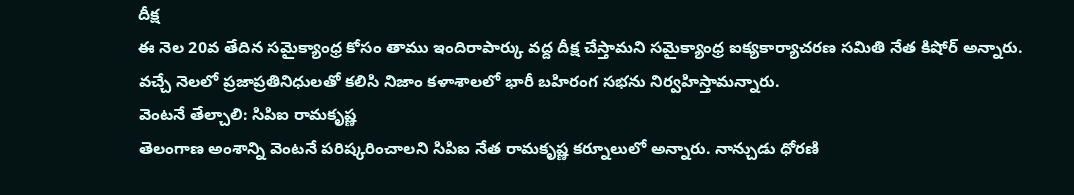దీక్ష
ఈ నెల 20వ తేదిన సమైక్యాంధ్ర కోసం తాము ఇందిరాపార్కు వద్ద దీక్ష చేస్తామని సమైక్యాంధ్ర ఐక్యకార్యాచరణ సమితి నేత కిషోర్ అన్నారు. వచ్చే నెలలో ప్రజాప్రతినిధులతో కలిసి నిజాం కళాశాలలో భారీ బహిరంగ సభను నిర్వహిస్తామన్నారు.
వెంటనే తేల్చాలి: సిపిఐ రామకృష్ణ
తెలంగాణ అంశాన్ని వెంటనే పరిష్కరించాలని సిపిఐ నేత రామకృష్ణ కర్నూలులో అన్నారు. నాన్చుడు ధోరణి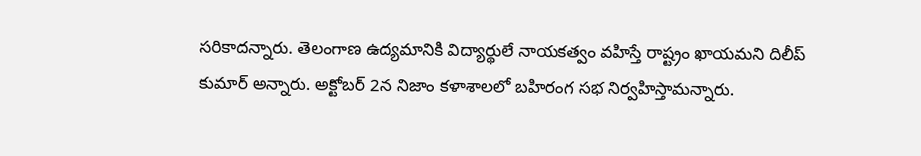సరికాదన్నారు. తెలంగాణ ఉద్యమానికి విద్యార్థులే నాయకత్వం వహిస్తే రాష్ట్రం ఖాయమని దిలీప్ కుమార్ అన్నారు. అక్టోబర్ 2న నిజాం కళాశాలలో బహిరంగ సభ నిర్వహిస్తామన్నారు.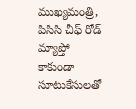ముఖ్యమంత్రి, పిసిసి చీఫ్ రోడ్ మ్యాప్తో కాకుండా సూటుకేసులతో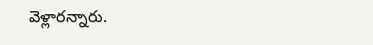వెళ్లారన్నారు.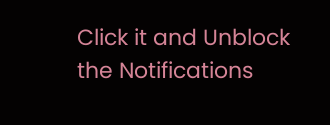Click it and Unblock the Notifications